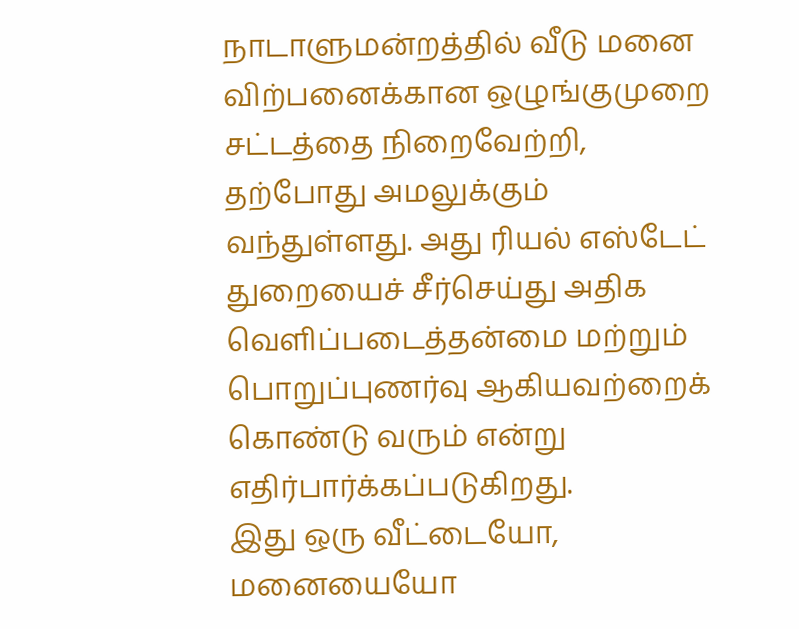நாடாளுமன்றத்தில் வீடு மனை விற்பனைக்கான ஒழுங்குமுறை சட்டத்தை நிறைவேற்றி, தற்போது அமலுக்கும் வந்துள்ளது. அது ரியல் எஸ்டேட் துறையைச் சீர்செய்து அதிக வெளிப்படைத்தன்மை மற்றும் பொறுப்புணர்வு ஆகியவற்றைக் கொண்டு வரும் என்று எதிர்பார்க்கப்படுகிறது.
இது ஒரு வீட்டையோ, மனையையோ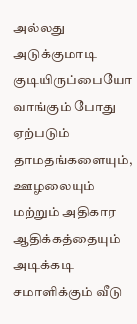அல்லது அடுக்குமாடி குடியிருப்பையோ வாங்கும் போது ஏற்படும் தாமதங்களையும், ஊழலையும் மற்றும் அதிகார ஆதிக்கத்தையும் அடிக்கடி சமாளிக்கும் வீடு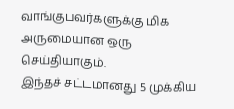வாங்குபவர்களுக்கு மிக அருமையான ஒரு செய்தியாகும்.
இந்தச் சட்டமானது 5 முக்கிய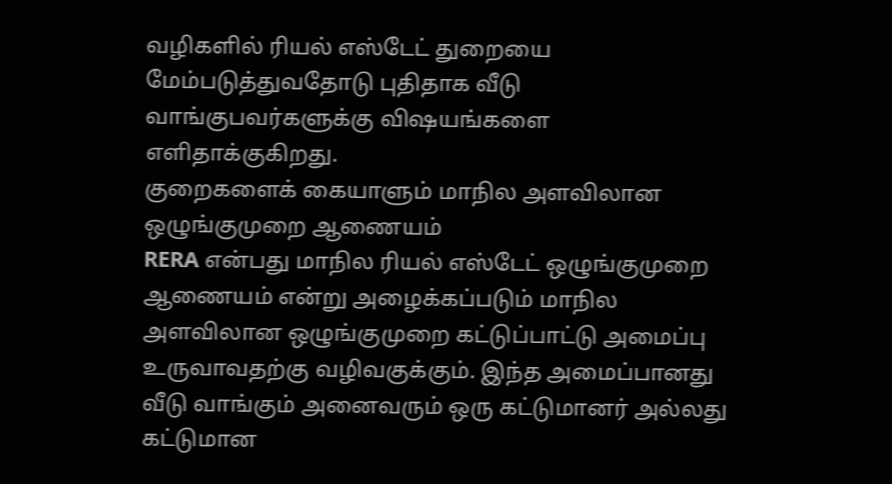வழிகளில் ரியல் எஸ்டேட் துறையை மேம்படுத்துவதோடு புதிதாக வீடு வாங்குபவர்களுக்கு விஷயங்களை எளிதாக்குகிறது.
குறைகளைக் கையாளும் மாநில அளவிலான ஒழுங்குமுறை ஆணையம்
RERA என்பது மாநில ரியல் எஸ்டேட் ஒழுங்குமுறை ஆணையம் என்று அழைக்கப்படும் மாநில அளவிலான ஒழுங்குமுறை கட்டுப்பாட்டு அமைப்பு உருவாவதற்கு வழிவகுக்கும். இந்த அமைப்பானது வீடு வாங்கும் அனைவரும் ஒரு கட்டுமானர் அல்லது கட்டுமான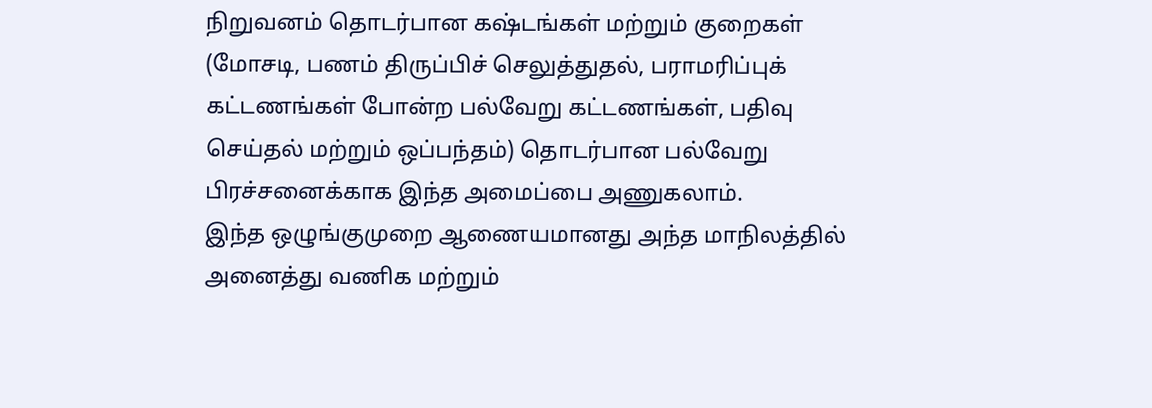நிறுவனம் தொடர்பான கஷ்டங்கள் மற்றும் குறைகள் (மோசடி, பணம் திருப்பிச் செலுத்துதல், பராமரிப்புக் கட்டணங்கள் போன்ற பல்வேறு கட்டணங்கள், பதிவு செய்தல் மற்றும் ஒப்பந்தம்) தொடர்பான பல்வேறு பிரச்சனைக்காக இந்த அமைப்பை அணுகலாம்.
இந்த ஒழுங்குமுறை ஆணையமானது அந்த மாநிலத்தில் அனைத்து வணிக மற்றும்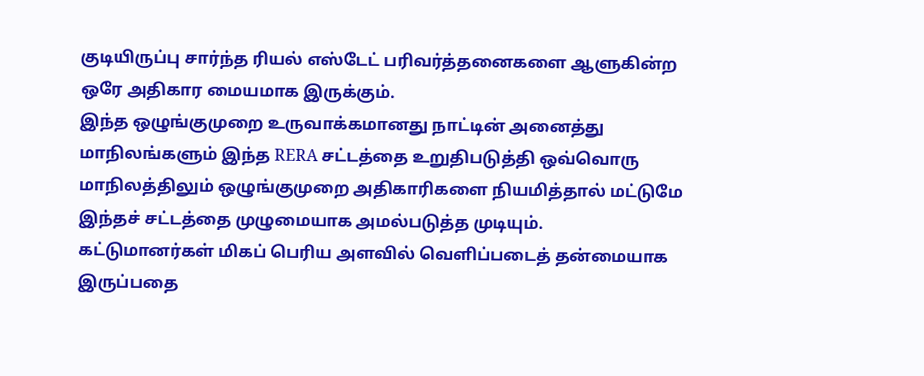குடியிருப்பு சார்ந்த ரியல் எஸ்டேட் பரிவர்த்தனைகளை ஆளுகின்ற ஒரே அதிகார மையமாக இருக்கும்.
இந்த ஒழுங்குமுறை உருவாக்கமானது நாட்டின் அனைத்து மாநிலங்களும் இந்த RERA சட்டத்தை உறுதிபடுத்தி ஒவ்வொரு மாநிலத்திலும் ஒழுங்குமுறை அதிகாரிகளை நியமித்தால் மட்டுமே இந்தச் சட்டத்தை முழுமையாக அமல்படுத்த முடியும்.
கட்டுமானர்கள் மிகப் பெரிய அளவில் வெளிப்படைத் தன்மையாக இருப்பதை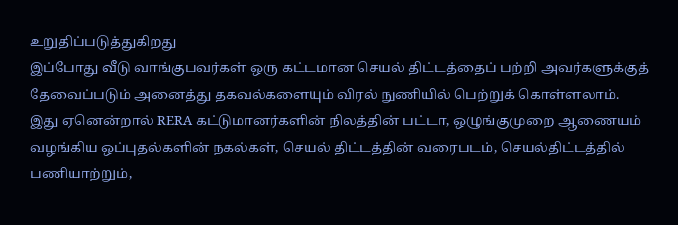உறுதிப்படுத்துகிறது
இப்போது வீடு வாங்குபவர்கள் ஒரு கட்டமான செயல் திட்டத்தைப் பற்றி அவர்களுக்குத் தேவைப்படும் அனைத்து தகவல்களையும் விரல் நுணியில் பெற்றுக் கொள்ளலாம்.
இது ஏனென்றால் RERA கட்டுமானர்களின் நிலத்தின் பட்டா, ஒழுங்குமுறை ஆணையம் வழங்கிய ஒப்புதல்களின் நகல்கள், செயல் திட்டத்தின் வரைபடம், செயல்திட்டத்தில் பணியாற்றும்,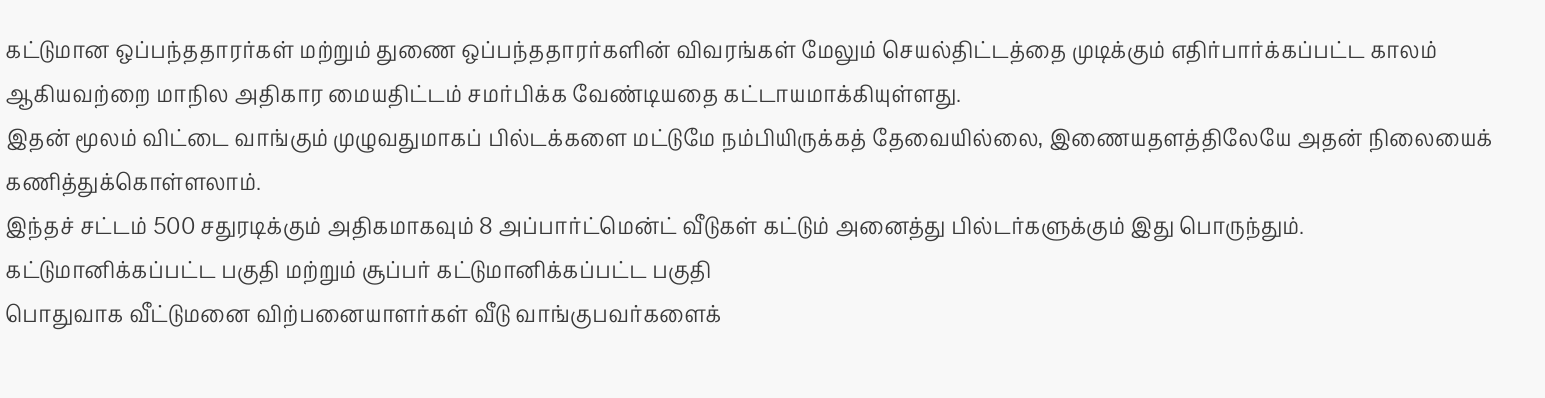கட்டுமான ஒப்பந்ததாரர்கள் மற்றும் துணை ஒப்பந்ததாரர்களின் விவரங்கள் மேலும் செயல்திட்டத்தை முடிக்கும் எதிர்பார்க்கப்பட்ட காலம் ஆகியவற்றை மாநில அதிகார மையதிட்டம் சமர்பிக்க வேண்டியதை கட்டாயமாக்கியுள்ளது.
இதன் மூலம் விட்டை வாங்கும் முழுவதுமாகப் பில்டக்களை மட்டுமே நம்பியிருக்கத் தேவையில்லை, இணையதளத்திலேயே அதன் நிலையைக் கணித்துக்கொள்ளலாம்.
இந்தச் சட்டம் 500 சதுரடிக்கும் அதிகமாகவும் 8 அப்பார்ட்மென்ட் வீடுகள் கட்டும் அனைத்து பில்டர்களுக்கும் இது பொருந்தும்.
கட்டுமானிக்கப்பட்ட பகுதி மற்றும் சூப்பர் கட்டுமானிக்கப்பட்ட பகுதி
பொதுவாக வீட்டுமனை விற்பனையாளர்கள் வீடு வாங்குபவர்களைக்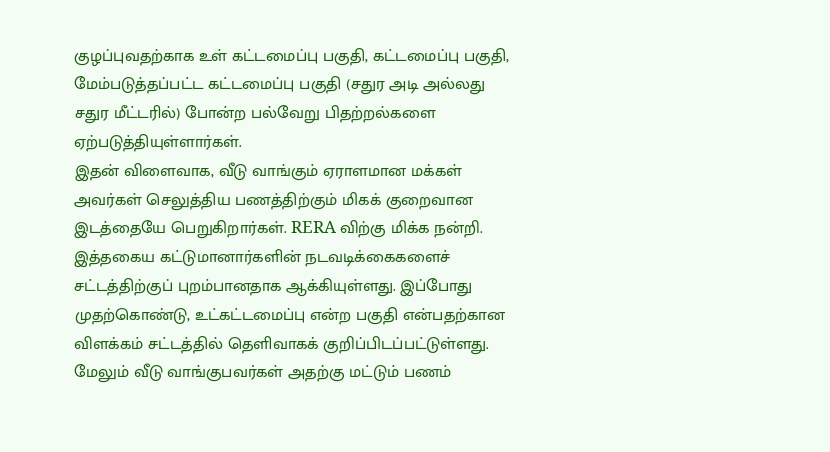குழப்புவதற்காக உள் கட்டமைப்பு பகுதி, கட்டமைப்பு பகுதி, மேம்படுத்தப்பட்ட கட்டமைப்பு பகுதி (சதுர அடி அல்லது சதுர மீட்டரில்) போன்ற பல்வேறு பிதற்றல்களை ஏற்படுத்தியுள்ளார்கள்.
இதன் விளைவாக, வீடு வாங்கும் ஏராளமான மக்கள் அவர்கள் செலுத்திய பணத்திற்கும் மிகக் குறைவான இடத்தையே பெறுகிறார்கள். RERA விற்கு மிக்க நன்றி. இத்தகைய கட்டுமானார்களின் நடவடிக்கைகளைச் சட்டத்திற்குப் புறம்பானதாக ஆக்கியுள்ளது. இப்போது முதற்கொண்டு, உட்கட்டமைப்பு என்ற பகுதி என்பதற்கான விளக்கம் சட்டத்தில் தெளிவாகக் குறிப்பிடப்பட்டுள்ளது. மேலும் வீடு வாங்குபவர்கள் அதற்கு மட்டும் பணம்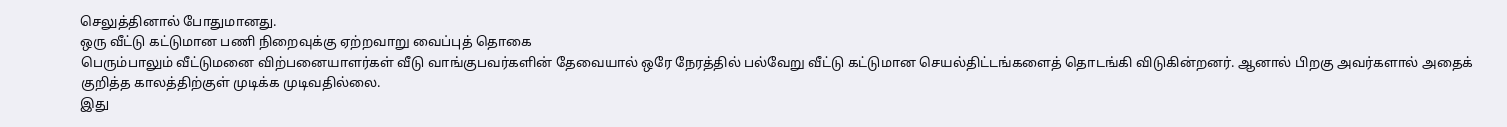செலுத்தினால் போதுமானது.
ஒரு வீட்டு கட்டுமான பணி நிறைவுக்கு ஏற்றவாறு வைப்புத் தொகை
பெரும்பாலும் வீட்டுமனை விற்பனையாளர்கள் வீடு வாங்குபவர்களின் தேவையால் ஒரே நேரத்தில் பல்வேறு வீட்டு கட்டுமான செயல்திட்டங்களைத் தொடங்கி விடுகின்றனர். ஆனால் பிறகு அவர்களால் அதைக் குறித்த காலத்திற்குள் முடிக்க முடிவதில்லை.
இது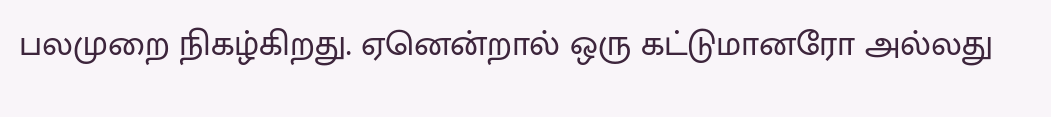பலமுறை நிகழ்கிறது. ஏனென்றால் ஒரு கட்டுமானரோ அல்லது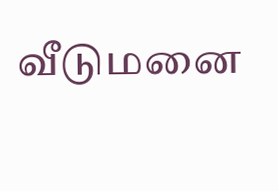வீடுமனை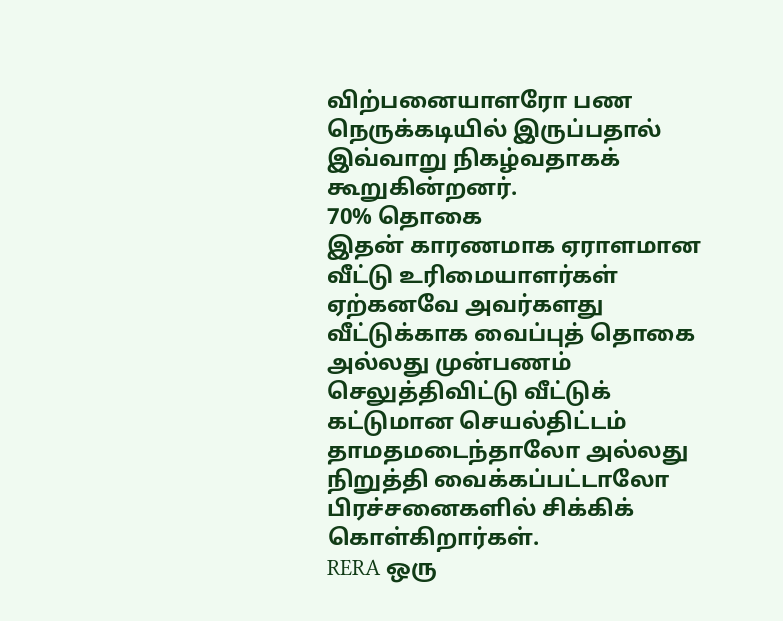விற்பனையாளரோ பண நெருக்கடியில் இருப்பதால் இவ்வாறு நிகழ்வதாகக் கூறுகின்றனர்.
70% தொகை
இதன் காரணமாக ஏராளமான வீட்டு உரிமையாளர்கள் ஏற்கனவே அவர்களது வீட்டுக்காக வைப்புத் தொகை அல்லது முன்பணம் செலுத்திவிட்டு வீட்டுக் கட்டுமான செயல்திட்டம் தாமதமடைந்தாலோ அல்லது நிறுத்தி வைக்கப்பட்டாலோ பிரச்சனைகளில் சிக்கிக் கொள்கிறார்கள்.
RERA ஒரு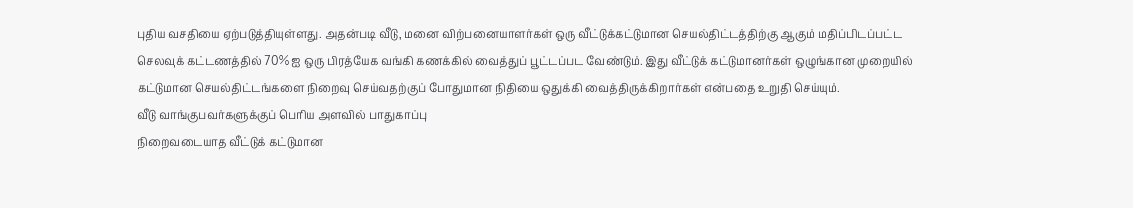புதிய வசதியை ஏற்படுத்தியுள்ளது. அதன்படி வீடு, மனை விற்பனையாளர்கள் ஒரு வீட்டுக்கட்டுமான செயல்திட்டத்திற்கு ஆகும் மதிப்பிடப்பட்ட செலவுக் கட்டணத்தில் 70% ஐ ஒரு பிரத்யேக வங்கி கணக்கில் வைத்துப் பூட்டப்பட வேண்டும். இது வீட்டுக் கட்டுமானர்கள் ஒழுங்கான முறையில் கட்டுமான செயல்திட்டங்களை நிறைவு செய்வதற்குப் போதுமான நிதியை ஒதுக்கி வைத்திருக்கிறார்கள் என்பதை உறுதி செய்யும்.
வீடு வாங்குபவர்களுக்குப் பெரிய அளவில் பாதுகாப்பு
நிறைவடையாத வீட்டுக் கட்டுமான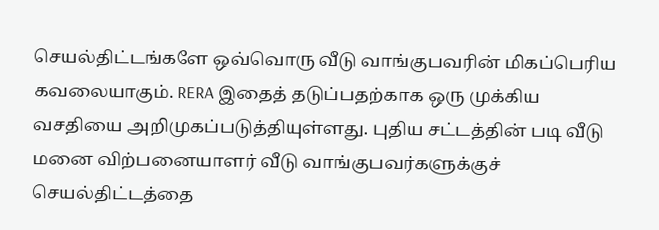செயல்திட்டங்களே ஒவ்வொரு வீடு வாங்குபவரின் மிகப்பெரிய கவலையாகும். RERA இதைத் தடுப்பதற்காக ஒரு முக்கிய வசதியை அறிமுகப்படுத்தியுள்ளது. புதிய சட்டத்தின் படி வீடு மனை விற்பனையாளர் வீடு வாங்குபவர்களுக்குச் செயல்திட்டத்தை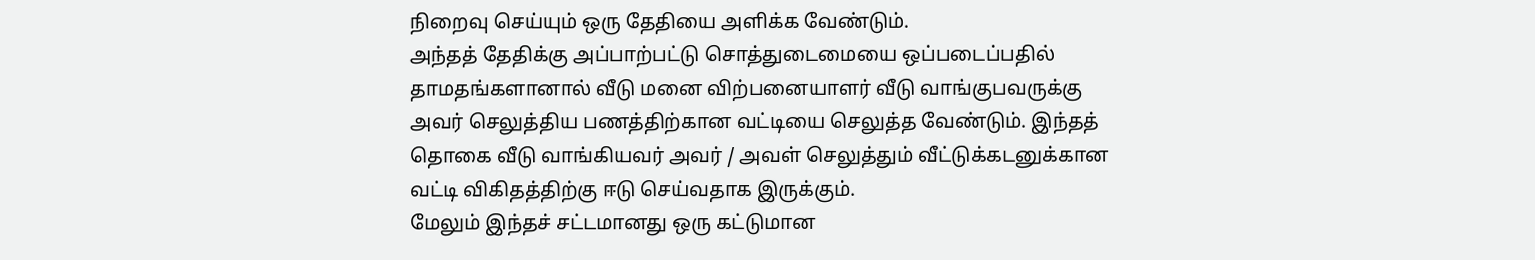நிறைவு செய்யும் ஒரு தேதியை அளிக்க வேண்டும்.
அந்தத் தேதிக்கு அப்பாற்பட்டு சொத்துடைமையை ஒப்படைப்பதில் தாமதங்களானால் வீடு மனை விற்பனையாளர் வீடு வாங்குபவருக்கு அவர் செலுத்திய பணத்திற்கான வட்டியை செலுத்த வேண்டும். இந்தத் தொகை வீடு வாங்கியவர் அவர் / அவள் செலுத்தும் வீட்டுக்கடனுக்கான வட்டி விகிதத்திற்கு ஈடு செய்வதாக இருக்கும்.
மேலும் இந்தச் சட்டமானது ஒரு கட்டுமான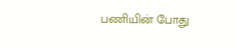பணியின் போது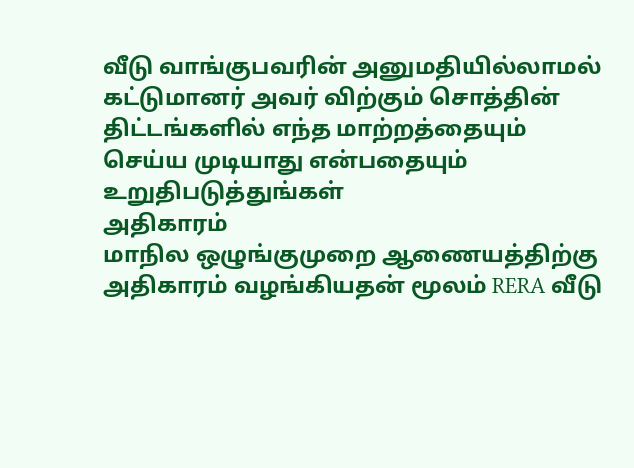வீடு வாங்குபவரின் அனுமதியில்லாமல் கட்டுமானர் அவர் விற்கும் சொத்தின் திட்டங்களில் எந்த மாற்றத்தையும் செய்ய முடியாது என்பதையும் உறுதிபடுத்துங்கள்
அதிகாரம்
மாநில ஒழுங்குமுறை ஆணையத்திற்கு அதிகாரம் வழங்கியதன் மூலம் RERA வீடு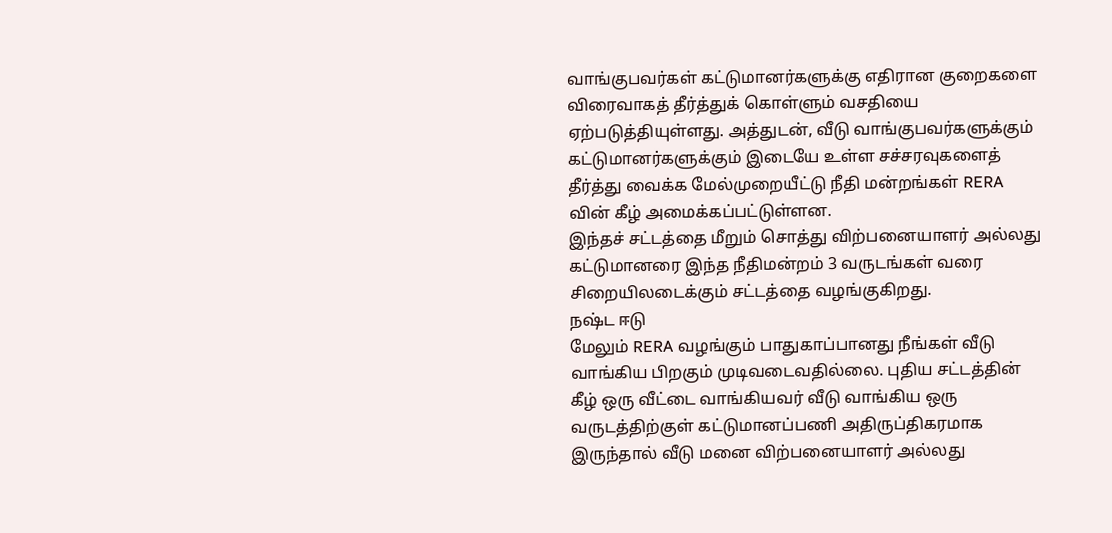வாங்குபவர்கள் கட்டுமானர்களுக்கு எதிரான குறைகளை விரைவாகத் தீர்த்துக் கொள்ளும் வசதியை ஏற்படுத்தியுள்ளது. அத்துடன், வீடு வாங்குபவர்களுக்கும் கட்டுமானர்களுக்கும் இடையே உள்ள சச்சரவுகளைத் தீர்த்து வைக்க மேல்முறையீட்டு நீதி மன்றங்கள் RERA வின் கீழ் அமைக்கப்பட்டுள்ளன.
இந்தச் சட்டத்தை மீறும் சொத்து விற்பனையாளர் அல்லது கட்டுமானரை இந்த நீதிமன்றம் 3 வருடங்கள் வரை சிறையிலடைக்கும் சட்டத்தை வழங்குகிறது.
நஷ்ட ஈடு
மேலும் RERA வழங்கும் பாதுகாப்பானது நீங்கள் வீடு வாங்கிய பிறகும் முடிவடைவதில்லை. புதிய சட்டத்தின் கீழ் ஒரு வீட்டை வாங்கியவர் வீடு வாங்கிய ஒரு வருடத்திற்குள் கட்டுமானப்பணி அதிருப்திகரமாக இருந்தால் வீடு மனை விற்பனையாளர் அல்லது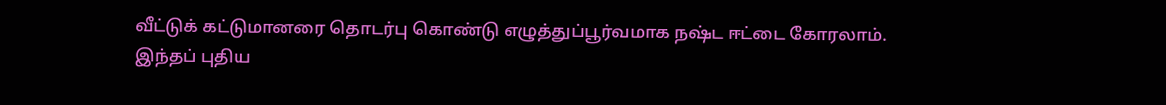வீட்டுக் கட்டுமானரை தொடர்பு கொண்டு எழுத்துப்பூர்வமாக நஷ்ட ஈட்டை கோரலாம்.
இந்தப் புதிய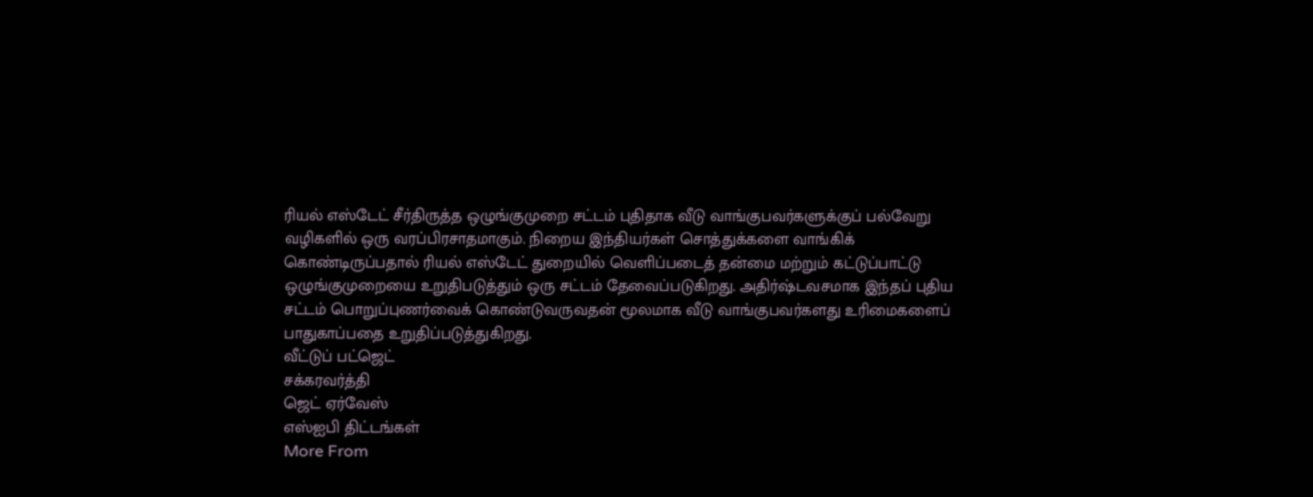ரியல் எஸ்டேட் சீர்திருத்த ஒழுங்குமுறை சட்டம் புதிதாக வீடு வாங்குபவர்களுக்குப் பல்வேறு வழிகளில் ஒரு வரப்பிரசாதமாகும். நிறைய இந்தியர்கள் சொத்துக்களை வாங்கிக் கொண்டிருப்பதால் ரியல் எஸ்டேட் துறையில் வெளிப்படைத் தன்மை மற்றும் கட்டுப்பாட்டு ஒழுங்குமுறையை உறுதிபடுத்தும் ஒரு சட்டம் தேவைப்படுகிறது. அதிர்ஷ்டவசமாக இந்தப் புதிய சட்டம் பொறுப்புணர்வைக் கொண்டுவருவதன் மூலமாக வீடு வாங்குபவர்களது உரிமைகளைப் பாதுகாப்பதை உறுதிப்படுத்துகிறது.
வீட்டுப் பட்ஜெட்
சக்கரவர்த்தி
ஜெட் ஏர்வேஸ்
எஸ்ஐபி திட்டங்கள்
More From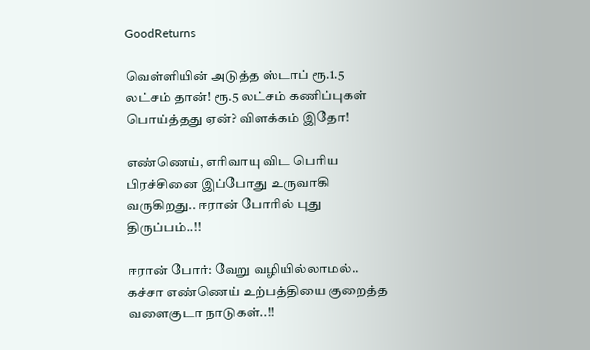GoodReturns

வெள்ளியின் அடுத்த ஸ்டாப் ரூ.1.5 லட்சம் தான்! ரூ.5 லட்சம் கணிப்புகள் பொய்த்தது ஏன்? விளக்கம் இதோ!

எண்ணெய், எரிவாயு விட பெரிய பிரச்சினை இப்போது உருவாகி வருகிறது.. ஈரான் போரில் புது திருப்பம்..!!

ஈரான் போர்: வேறு வழியில்லாமல்.. கச்சா எண்ணெய் உற்பத்தியை குறைத்த வளைகுடா நாடுகள்..!!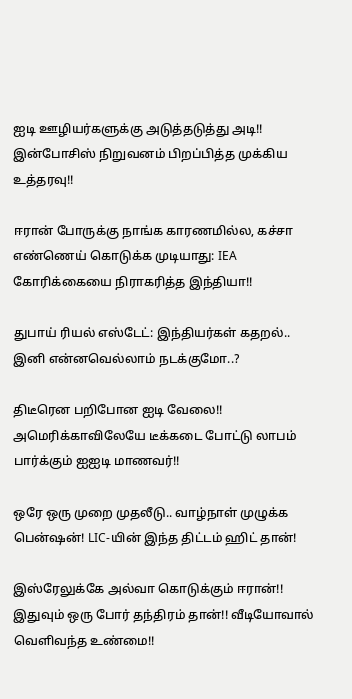ஐடி ஊழியர்களுக்கு அடுத்தடுத்து அடி!! இன்போசிஸ் நிறுவனம் பிறப்பித்த முக்கிய உத்தரவு!!

ஈரான் போருக்கு நாங்க காரணமில்ல, கச்சா எண்ணெய் கொடுக்க முடியாது: IEA கோரிக்கையை நிராகரித்த இந்தியா!!

துபாய் ரியல் எஸ்டேட்: இந்தியர்கள் கதறல்.. இனி என்னவெல்லாம் நடக்குமோ..?

திடீரென பறிபோன ஐடி வேலை!! அமெரிக்காவிலேயே டீக்கடை போட்டு லாபம் பார்க்கும் ஐஐடி மாணவர்!!

ஒரே ஒரு முறை முதலீடு.. வாழ்நாள் முழுக்க பென்ஷன்! LIC-யின் இந்த திட்டம் ஹிட் தான்!

இஸ்ரேலுக்கே அல்வா கொடுக்கும் ஈரான்!! இதுவும் ஒரு போர் தந்திரம் தான்!! வீடியோவால் வெளிவந்த உண்மை!!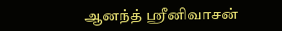ஆனந்த் ஸ்ரீனிவாசன்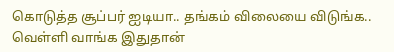கொடுத்த சூப்பர் ஐடியா.. தங்கம் விலையை விடுங்க.. வெள்ளி வாங்க இதுதான்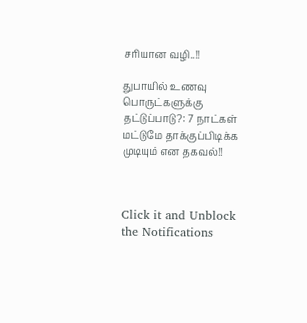சரியான வழி..!!

துபாயில் உணவு பொருட்களுக்கு தட்டுப்பாடு?: 7 நாட்கள் மட்டுமே தாக்குப்பிடிக்க முடியும் என தகவல்!!



Click it and Unblock the Notifications